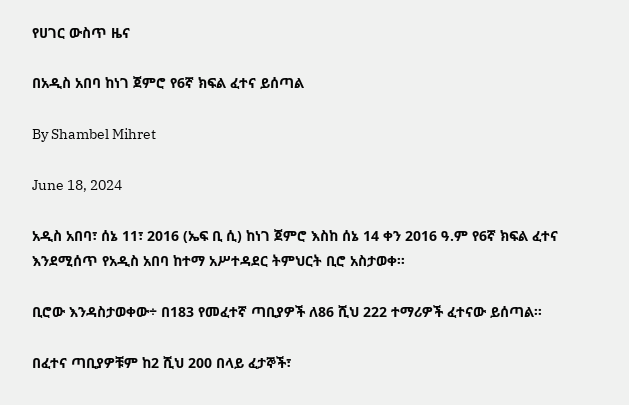የሀገር ውስጥ ዜና

በአዲስ አበባ ከነገ ጀምሮ የ6ኛ ክፍል ፈተና ይሰጣል

By Shambel Mihret

June 18, 2024

አዲስ አበባ፣ ሰኔ 11፣ 2016 (ኤፍ ቢ ሲ) ከነገ ጀምሮ እስከ ሰኔ 14 ቀን 2016 ዓ.ም የ6ኛ ክፍል ፈተና እንደሚሰጥ የአዲስ አበባ ከተማ አሥተዳደር ትምህርት ቢሮ አስታወቀ፡፡

ቢሮው እንዳስታወቀው÷ በ183 የመፈተኛ ጣቢያዎች ለ86 ሺህ 222 ተማሪዎች ፈተናው ይሰጣል፡፡

በፈተና ጣቢያዎቹም ከ2 ሺህ 200 በላይ ፈታኞች፣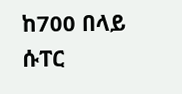ከ700 በላይ ሱፐር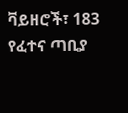ቫይዘሮች፣ 183 የፈተና ጣቢያ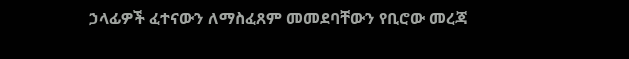ኃላፊዎች ፈተናውን ለማስፈጸም መመደባቸውን የቢሮው መረጃ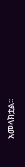አመላክቷል፡፡